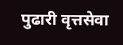पुढारी वृत्तसेवा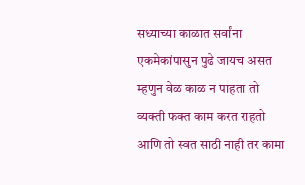सध्याच्या काळात सर्वांना एकमेकांपासुन पुढे जायच असत म्हणुन वेळ काळ न पाहता तो व्यक्ती फक्त काम करत राहतो आणि तो स्वत साठी नाही तर कामा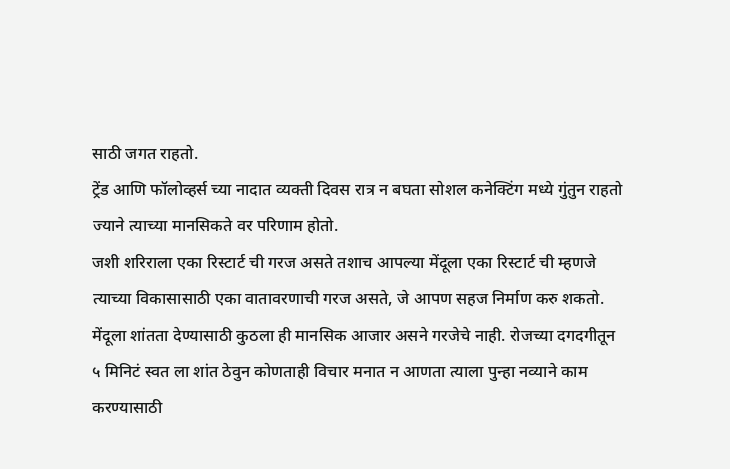साठी जगत राहतो.
ट्रेंड आणि फॉलोव्हर्स च्या नादात व्यक्ती दिवस रात्र न बघता सोशल कनेक्टिंग मध्ये गुंतुन राहतो ज्याने त्याच्या मानसिकते वर परिणाम होतो.
जशी शरिराला एका रिस्टार्ट ची गरज असते तशाच आपल्या मेंदूला एका रिस्टार्ट ची म्हणजे त्याच्या विकासासाठी एका वातावरणाची गरज असते, जे आपण सहज निर्माण करु शकतो.
मेंदूला शांतता देण्यासाठी कुठला ही मानसिक आजार असने गरजेचे नाही. रोजच्या दगदगीतून ५ मिनिटं स्वत ला शांत ठेवुन कोणताही विचार मनात न आणता त्याला पुन्हा नव्याने काम करण्यासाठी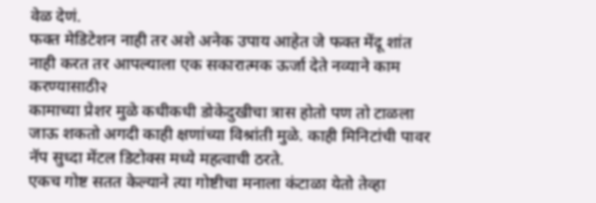वेळ देणं.
फक्त मेडिटेशन नाही तर अशे अनेक उपाय आहेत जे फक्त मेंदू शांत नाही करत तर आपल्याला एक सकारात्मक ऊर्जा देते नव्याने काम करण्यासाठी२
कामाच्या प्रेशर मुळे कधीकधी डोकेदुखीचा त्रास होतो पण तो टाळला जाऊ शकतो अगदी काही क्षणांच्या विश्रांती मुळे. काही मिनिटांची पावर नॅप सुध्दा मेंटल डिटोक्स मध्ये महत्वाची ठरते.
एकच गोष्ट सतत केल्याने त्या गोष्टीचा मनाला कंटाळा येतो तेव्हा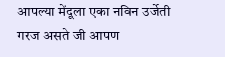आपल्या मेंदूला एका नविन उर्जेती गरज असते जी आपण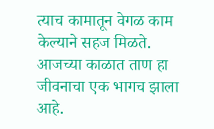त्याच कामातून वेगळ काम केल्याने सहज मिळते.
आजच्या काळात ताण हा जीवनाचा एक भागच झाला आहे.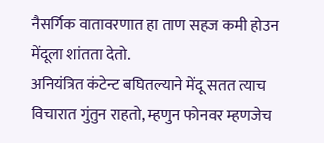नैसर्गिक वातावरणात हा ताण सहज कमी होउन मेंदूला शांतता देतो.
अनियंत्रित कंटेन्ट बघितल्याने मेंदू सतत त्याच विचारात गुंतुन राहतो, म्हणुन फोनवर म्हणजेच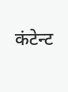कंटेन्ट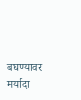बघण्यावर मर्यादा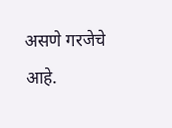असणे गरजेचे आहे.